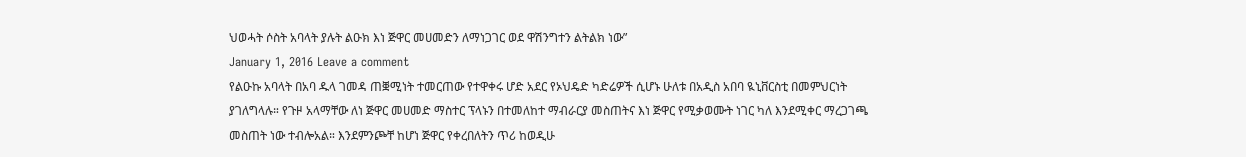ህወሓት ሶስት አባላት ያሉት ልዑክ እነ ጅዋር መሀመድን ለማነጋገር ወደ ዋሽንግተን ልትልክ ነው”
January 1, 2016 Leave a comment
የልዑኩ አባላት በአባ ዱላ ገመዳ ጠቛሚነት ተመርጠው የተዋቀሩ ሆድ አደር የኦህዴድ ካድሬዎች ሲሆኑ ሁለቱ በአዲስ አበባ ዪኒቨርስቲ በመምህርነት ያገለግላሉ። የጉዞ አላማቸው ለነ ጅዋር መሀመድ ማስተር ፕላኑን በተመለከተ ማብራርያ መስጠትና እነ ጅዋር የሚቃወሙት ነገር ካለ እንደሚቀር ማረጋገጫ መስጠት ነው ተብሎአል። እንደምንጮቸ ከሆነ ጅዋር የቀረበለትን ጥሪ ከወዲሁ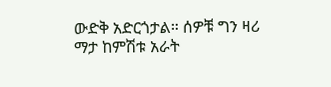ውድቅ አድርጎታል። ሰዎቹ ግን ዛሪ ማታ ከምሽቱ አራት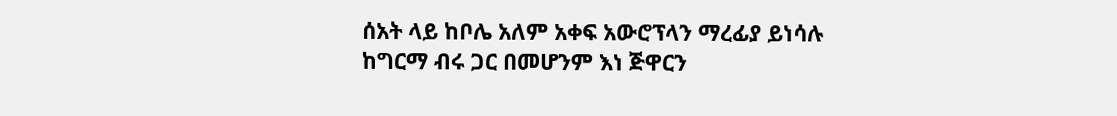ሰአት ላይ ከቦሌ አለም አቀፍ አውሮፕላን ማረፊያ ይነሳሉ ከግርማ ብሩ ጋር በመሆንም እነ ጅዋርን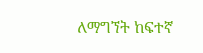ለማግኘት ከፍተኛ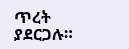ጥረት ያደርጋሉ።